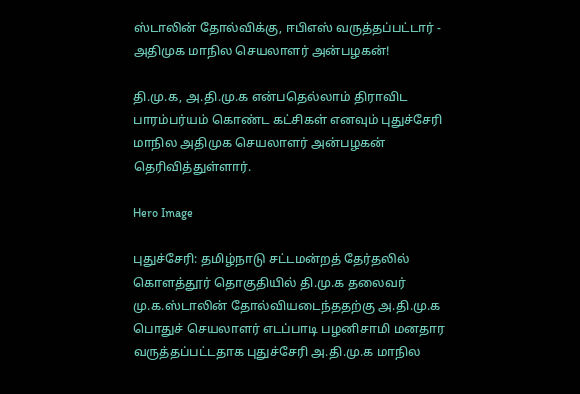ஸ்டாலின் தோல்விக்கு, ஈபிஎஸ் வருத்தப்பட்டார் - அதிமுக மாநில செயலாளர் அன்பழகன்!

தி.மு.க, அ.தி.மு.க என்பதெல்லாம் திராவிட பாரம்பர்யம் கொண்ட கட்சிகள் எனவும் புதுச்சேரி மாநில அதிமுக செயலாளர் அன்பழகன் தெரிவித்துள்ளார்.

Hero Image

புதுச்சேரி: தமிழ்நாடு சட்டமன்றத் தேர்தலில் கொளத்தூர் தொகுதியில் தி.மு.க தலைவர் மு.க.ஸ்டாலின் தோல்வியடைந்ததற்கு அ.தி.மு.க பொதுச் செயலாளர் எடப்பாடி பழனிசாமி மனதார வருத்தப்பட்டதாக புதுச்சேரி அ.தி.மு.க மாநில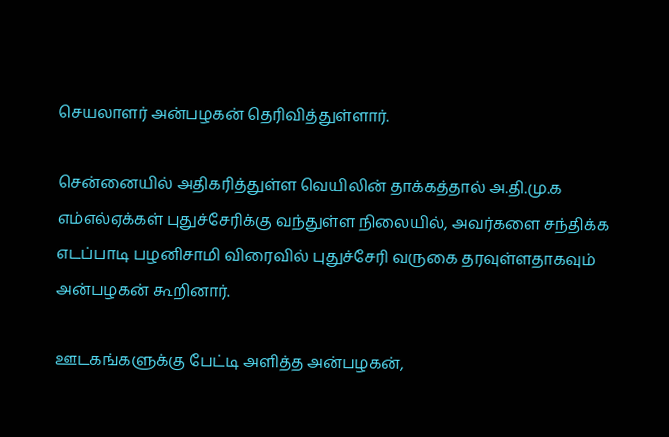செயலாளர் அன்பழகன் தெரிவித்துள்ளார்.

சென்னையில் அதிகரித்துள்ள வெயிலின் தாக்கத்தால் அ.தி.மு.க எம்எல்ஏக்கள் புதுச்சேரிக்கு வந்துள்ள நிலையில், அவர்களை சந்திக்க எடப்பாடி பழனிசாமி விரைவில் புதுச்சேரி வருகை தரவுள்ளதாகவும் அன்பழகன் கூறினார்.

ஊடகங்களுக்கு பேட்டி அளித்த அன்பழகன்,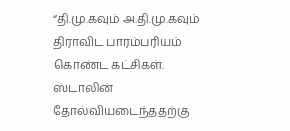“தி.மு.கவும் அ.தி.மு.கவும் திராவிட பாரம்பரியம் கொண்ட கட்சிகள். ஸ்டாலின் தோல்வியடைந்ததற்கு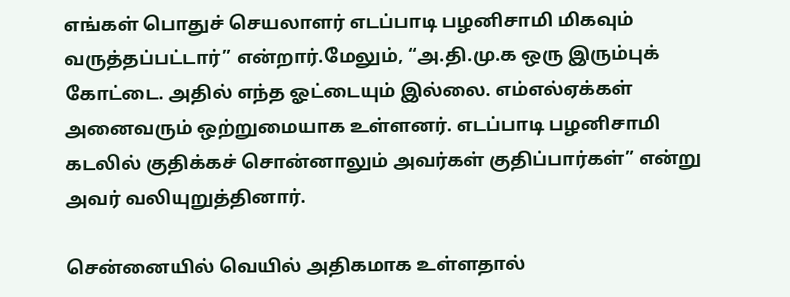எங்கள் பொதுச் செயலாளர் எடப்பாடி பழனிசாமி மிகவும் வருத்தப்பட்டார்” என்றார்.மேலும், “அ.தி.மு.க ஒரு இரும்புக் கோட்டை. அதில் எந்த ஓட்டையும் இல்லை. எம்எல்ஏக்கள் அனைவரும் ஒற்றுமையாக உள்ளனர். எடப்பாடி பழனிசாமி கடலில் குதிக்கச் சொன்னாலும் அவர்கள் குதிப்பார்கள்” என்று அவர் வலியுறுத்தினார்.

சென்னையில் வெயில் அதிகமாக உள்ளதால்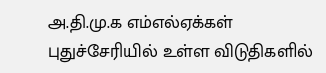அ.தி.மு.க எம்எல்ஏக்கள் புதுச்சேரியில் உள்ள விடுதிகளில்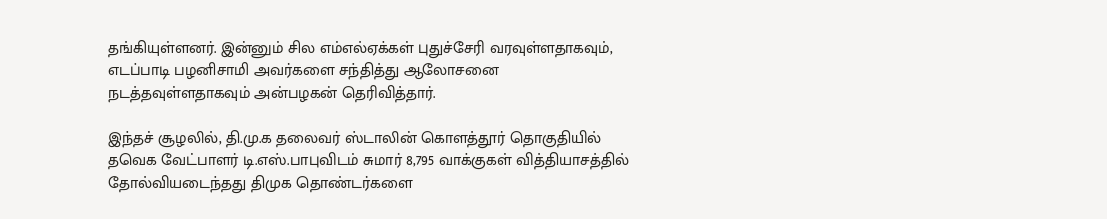தங்கியுள்ளனர். இன்னும் சில எம்எல்ஏக்கள் புதுச்சேரி வரவுள்ளதாகவும், எடப்பாடி பழனிசாமி அவர்களை சந்தித்து ஆலோசனை நடத்தவுள்ளதாகவும் அன்பழகன் தெரிவித்தார்.

இந்தச் சூழலில், தி.மு.க தலைவர் ஸ்டாலின் கொளத்தூர் தொகுதியில் தவெக வேட்பாளர் டி.எஸ்.பாபுவிடம் சுமார் 8,795 வாக்குகள் வித்தியாசத்தில் தோல்வியடைந்தது திமுக தொண்டர்களை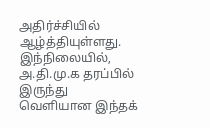அதிர்ச்சியில் ஆழ்த்தியுள்ளது. இந்நிலையில், அ.தி.மு.க தரப்பில் இருந்து வெளியான இந்தக்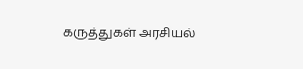கருத்துகள் அரசியல்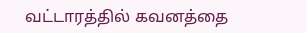வட்டாரத்தில் கவனத்தை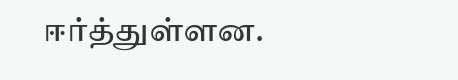ஈர்த்துள்ளன.